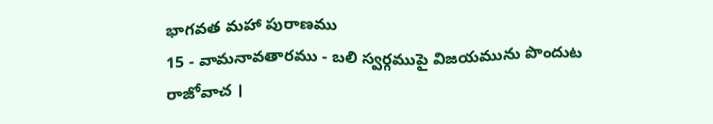భాగవత మహా పురాణము
15 - వామనావతారము - బలి స్వర్గముపై విజయమును పొందుట
రాజోవాచ ।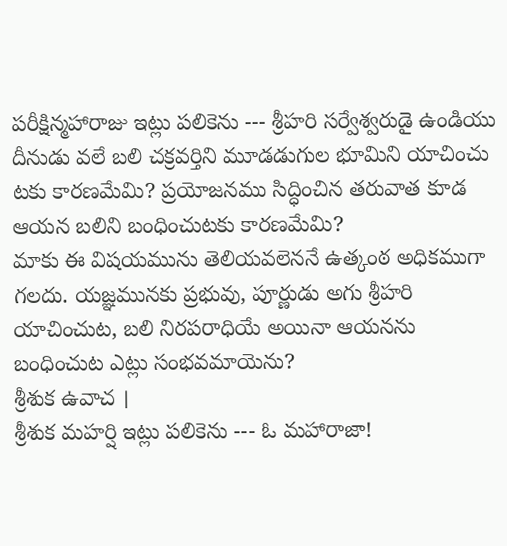పరీక్షిన్మహారాజు ఇట్లు పలికెను --- శ్రీహరి సర్వేశ్వరుడై ఉండియు దీనుడు వలే బలి చక్రవర్తిని మూడడుగుల భూమిని యాచించు టకు కారణమేమి? ప్రయోజనము సిద్ధించిన తరువాత కూడ ఆయన బలిని బంధించుటకు కారణమేమి?
మాకు ఈ విషయమును తెలియవలెననే ఉత్కంఠ అధికముగా గలదు. యజ్ఞమునకు ప్రభువు, పూర్ణుడు అగు శ్రీహరి యాచించుట, బలి నిరపరాధియే అయినా ఆయనను బంధించుట ఎట్లు సంభవమాయెను?
శ్రీశుక ఉవాచ ।
శ్రీశుక మహర్షి ఇట్లు పలికెను --- ఓ మహారాజా!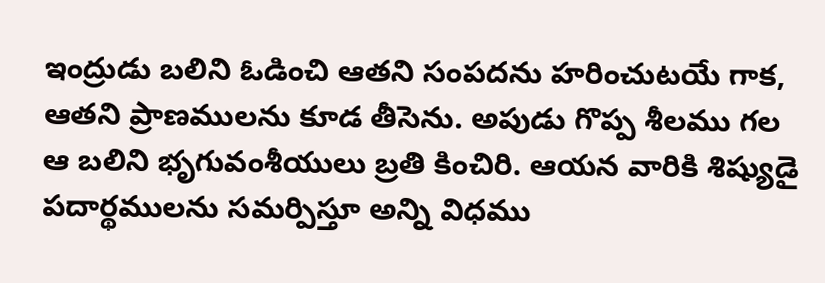ఇంద్రుడు బలిని ఓడించి ఆతని సంపదను హరించుటయే గాక, ఆతని ప్రాణములను కూడ తీసెను. అపుడు గొప్ప శీలము గల ఆ బలిని భృగువంశీయులు బ్రతి కించిరి. ఆయన వారికి శిష్యుడై పదార్థములను సమర్పిస్తూ అన్ని విధము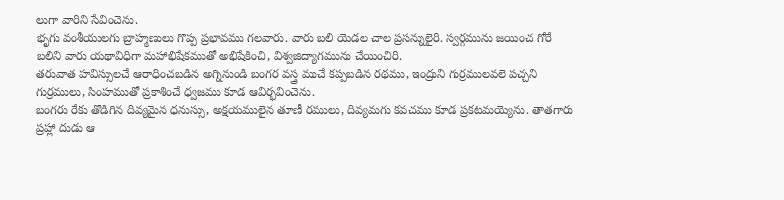లుగా వారిని సేవించెను.
భృగు వంశీయులగు బ్రాహ్మణులు గొప్ప ప్రభావము గలవారు. వారు బలి యెడల చాల ప్రసన్నులైరి. స్వర్గమును జయించ గోరే బలిని వారు యథావిధిగా మహాభిషేకముతో అభిషేకించి, విశ్వజిద్యాగమును చేయించిరి.
తరువాత హవిస్సులచే ఆరాధించబడిన అగ్నినుండి బంగర వస్త్ర ముచే కప్పబడిన రథము, ఇంద్రుని గుర్రములవలె పచ్చని గుర్రములు, సింహముతో ప్రకాశించే ధ్వజము కూడ ఆవిర్భవించెను.
బంగరు రేకు తొడిగిన దివ్యమైన ధనుస్సు, అక్షయములైన తూణీ రములు, దివ్యమగు కవచము కూడ ప్రకటమయ్యెను. తాతగారు ప్రహ్లా దుడు ఆ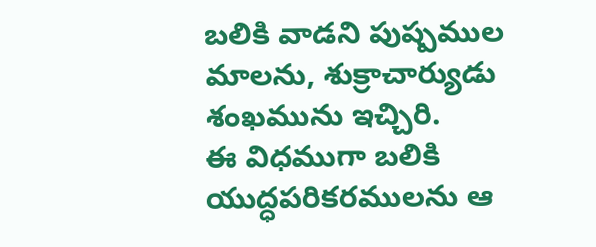బలికి వాడని పుష్పముల మాలను, శుక్రాచార్యుడు శంఖమును ఇచ్చిరి.
ఈ విధముగా బలికి యుద్ధపరికరములను ఆ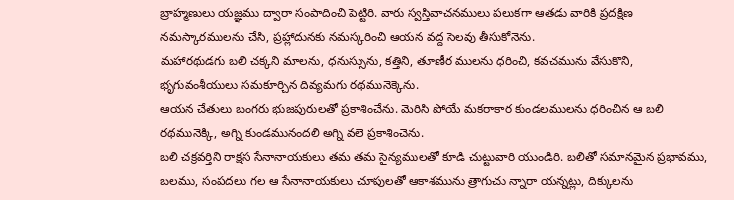బ్రాహ్మణులు యజ్ఞము ద్వారా సంపాదించి పెట్టిరి. వారు స్వస్తివాచనములు పలుకగా ఆతడు వారికి ప్రదక్షిణ నమస్కారములను చేసి, ప్రహ్లాదునకు నమస్కరించి ఆయన వద్ద సెలవు తీసుకోనెను.
మహారథుడగు బలి చక్కని మాలను, ధనుస్సును, కత్తిని, తూణీర ములను ధరించి, కవచమును వేసుకొని, భృగువంశీయులు సమకూర్చిన దివ్యమగు రథమునెక్కెను.
ఆయన చేతులు బంగరు భుజపురులతో ప్రకాశించేను. మెరిసి పోయే మకరాకార కుండలములను ధరించిన ఆ బలి రథమునెక్కి, అగ్ని కుండమునందలి అగ్ని వలె ప్రకాశించెను.
బలి చక్రవర్తిని రాక్షస సేనానాయకులు తమ తమ సైన్యములతో కూడి చుట్టువారి యుండిరి. బలితో సమానమైన ప్రభావము, బలము, సంపదలు గల ఆ సేనానాయకులు చూపులతో ఆకాశమును త్రాగుచు న్నారా యన్నట్లు, దిక్కులను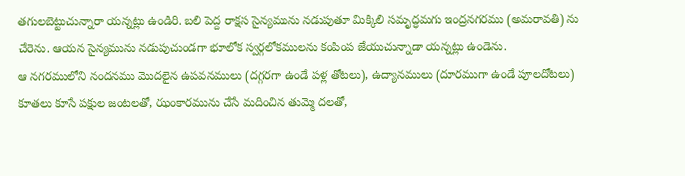తగులబెట్టుచున్నారా యన్నట్లు ఉండిరి. బలి పెద్ద రాక్షస సైన్యమును నడుపుతూ మిక్కిలి సమృద్ధమగు ఇంద్రనగరము (అమరావతి) ను చేరెను. ఆయన సైన్యమును నడుపుచుండగా భూలోక స్వర్గలోకములను కంపింప జేయుచున్నాడా యన్నట్లు ఉండెను.
ఆ నగరములోని నందనము మొదలైన ఉపవనములు (దగ్గరగా ఉండే పళ్ల తోటలు), ఉద్యానములు (దూరముగా ఉండే పూలదోటలు) కూతలు కూసే పక్షుల జంటలతో, ఝంకారమును చేసే మదించిన తుమ్మె దలతో,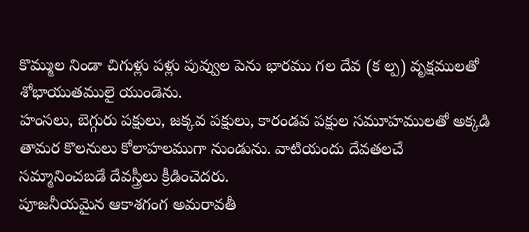కొమ్ముల నిండా చిగుళ్లు పళ్లు పువ్వుల పెను భారము గల దేవ (క ల్ప) వృక్షములతో శోభాయుతములై యుండెను.
హంసలు, బెగ్గురు పక్షులు, జక్కవ పక్షులు, కారండవ పక్షుల సమూహములతో అక్కడి తామర కొలనులు కోలాహలముగా నుండును. వాటియందు దేవతలచే సమ్మానించబడే దేవస్త్రీలు క్రీడించెదరు.
పూజనీయమైన ఆకాశగంగ అమరావతీ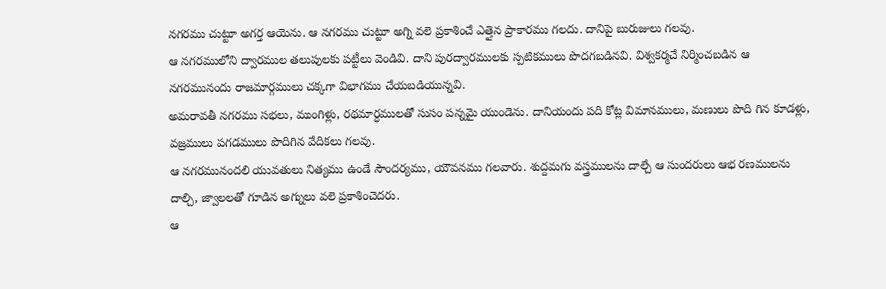నగరము చుట్టూ అగర్త ఆయెను. ఆ నగరము చుట్టూ అగ్ని వలె ప్రకాశించే ఎత్తైన ప్రాకారము గలదు. దానిపై బురుజులు గలవు.
ఆ నగరములోని ద్వారముల తలుపులకు పట్టీలు వెండివి. దాని పురద్వారములకు స్పటికములు పొదగబడినవి. విశ్వకర్మచే నిర్మించబడిన ఆ నగరమునందు రాజమార్గములు చక్కగా విభాగము చేయబడియున్నవి.
అమరావతీ నగరము సభలు, ముంగిళ్లు, రథమార్ధములతో సుసం పన్నమై యుండెను. దానియందు పది కోట్ల విమానములు, మణులు పొది గిన కూడళ్లు, వజ్రములు పగడములు పొదిగిన వేదికలు గలవు.
ఆ నగరమునందలి యువతులు నిత్యము ఉండే సౌందర్యము, యౌవనము గలవారు. శుద్దమగు వస్త్రములను దాల్చే ఆ సుందరులు ఆభ రణములను దాల్చి, జ్వాలలతో గూడిన అగ్నులు వలె ప్రకాశించెదరు.
ఆ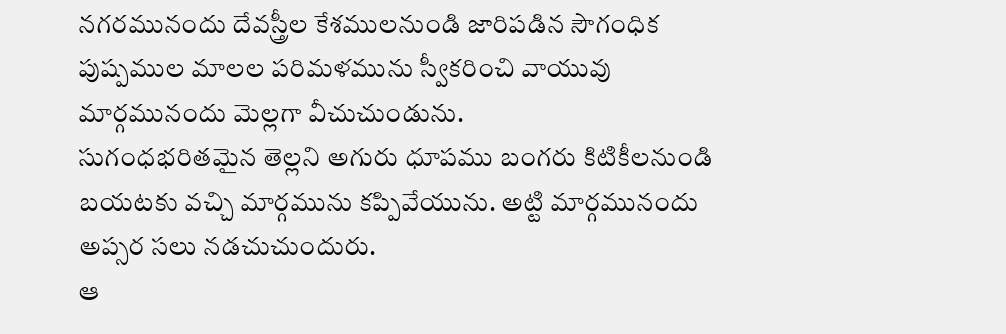నగరమునందు దేవస్త్రీల కేశములనుండి జారిపడిన సౌగంధిక పుష్పముల మాలల పరిమళమును స్వీకరించి వాయువు మార్గమునందు మెల్లగా వీచుచుండును.
సుగంధభరితమైన తెల్లని అగురు ధూపము బంగరు కిటికీలనుండి బయటకు వచ్చి మార్గమును కప్పివేయును. అట్టి మార్గమునందు అప్సర సలు నడచుచుందురు.
ఆ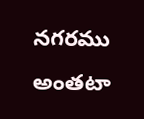నగరము అంతటా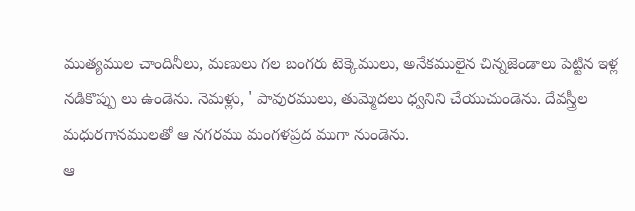ముత్యముల చాందినీలు, మణులు గల బంగరు టెక్కెములు, అనేకములైన చిన్నజెండాలు పెట్టిన ఇళ్ల నడికొప్పు లు ఉండెను. నెమళ్లు, ' పావురములు, తుమ్మెదలు ధ్వనిని చేయుచుండెను. దేవస్త్రీల మధురగానములతో ఆ నగరము మంగళప్రద ముగా నుండెను.
ఆ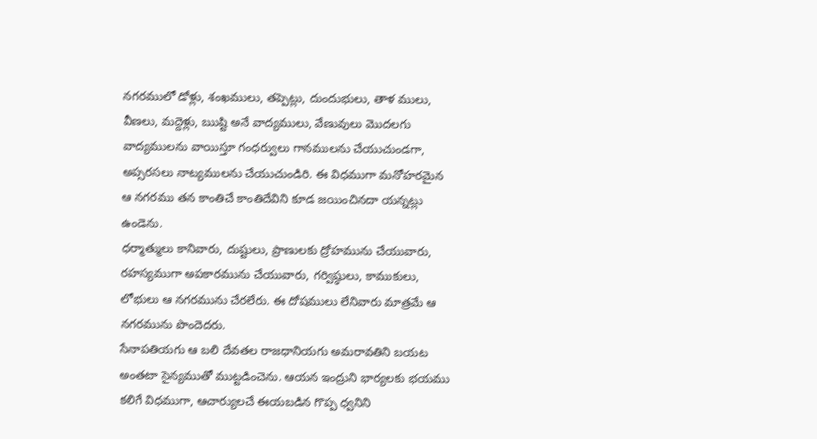నగరములో డోళ్లు, శంఖములు, తప్పెట్లు, దుందుభులు, తాళ ములు, వీణలు, మద్దెళ్లు, ఋష్టి అనే వాద్యములు, వేణువులు మొదలగు వాద్యములను వాయిస్తూ గంధర్వులు గానములను చేయుచుండగా, అప్సరసలు నాట్యములను చేయుచుండిరి. ఈ విధముగా మనోహరమైన ఆ నగరము తన కాంతిచే కాంతిదేవిని కూడ జయించినదా యన్నట్లు ఉండెను.
ధర్మాత్ములు కానివారు, దుష్టులు, ప్రాణులకు ద్రోహమును చేయువారు, రహస్యముగా అపకారమును చేయువారు, గర్విష్ఠులు, కాముకులు, లోభులు ఆ నగరమును చేరలేరు. ఈ దోషములు లేనివారు మాత్రమే ఆ నగరమును పొందెదరు.
సేనాపతియగు ఆ బలి దేవతల రాజధానియగు అమరావతిని బయట అంతటా సైన్యముతో ముట్టడించెను. ఆయన ఇంద్రుని భార్యలకు భయము కలిగే విధముగా, ఆచార్యులచే ఈయబడిన గొప్ప ధ్వనిని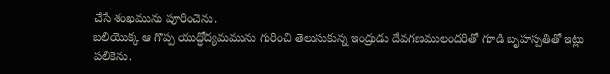చేసే శంఖమును పూరించెను.
బలియొక్క ఆ గొప్ప యుద్ధోద్యమమును గురించి తెలుసుకున్న ఇంద్రుడు దేవగణములందరితో గూడి బృహస్పతితో ఇట్లు పలికెను.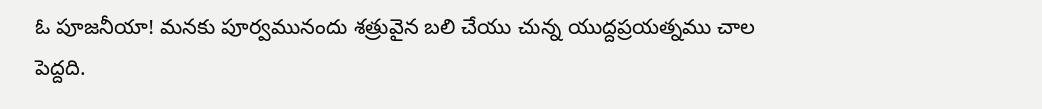ఓ పూజనీయా! మనకు పూర్వమునందు శత్రువైన బలి చేయు చున్న యుద్దప్రయత్నము చాల పెద్దది.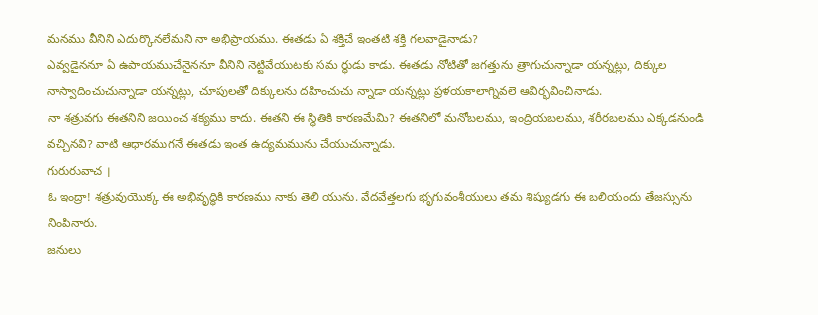మనము వీనిని ఎదుర్కొనలేమని నా అభిప్రాయము. ఈతడు ఏ శక్తిచే ఇంతటి శక్తి గలవాడైనాడు?
ఎవ్వడైననూ ఏ ఉపాయముచేనైననూ వీనిని నెట్టివేయుటకు సమ ర్థుడు కాడు. ఈతడు నోటితో జగత్తును త్రాగుచున్నాడా యన్నట్లు, దిక్కుల నాస్వాదించుచున్నాడా యన్నట్లు, చూపులతో దిక్కులను దహించుచు న్నాడా యన్నట్లు ప్రళయకాలాగ్నివలె ఆవిర్భవించినాడు.
నా శత్రువగు ఈతనిని జయించ శక్యము కాదు. ఈతని ఈ స్థితికి కారణమేమి? ఈతనిలో మనోబలము, ఇంద్రియబలము, శరీరబలము ఎక్కడనుండి వచ్చినవి? వాటి ఆధారముగనే ఈతడు ఇంత ఉద్యమమును చేయుచున్నాడు.
గురురువాచ ।
ఓ ఇంద్రా! శత్రువుయొక్క ఈ అభివృద్ధికి కారణము నాకు తెలి యును. వేదవేత్తలగు భృగువంశీయులు తమ శిష్యుడగు ఈ బలియందు తేజస్సును నింపినారు.
జనులు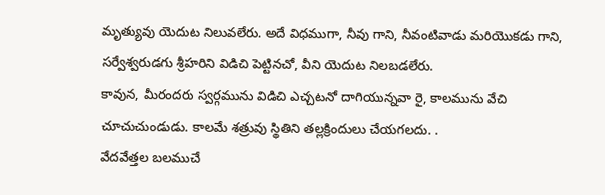మృత్యువు యెదుట నిలువలేరు. అదే విధముగా, నీవు గాని, నీవంటివాడు మరియొకడు గాని, సర్వేశ్వరుడగు శ్రీహరిని విడిచి పెట్టినచో, వీని యెదుట నిలబడలేరు.
కావున, మీరందరు స్వర్గమును విడిచి ఎచ్చటనో దాగియున్నవా రై, కాలమును వేచి చూచుచుండుడు. కాలమే శత్రువు స్థితిని తల్లక్రిందులు చేయగలదు. .
వేదవేత్తల బలముచే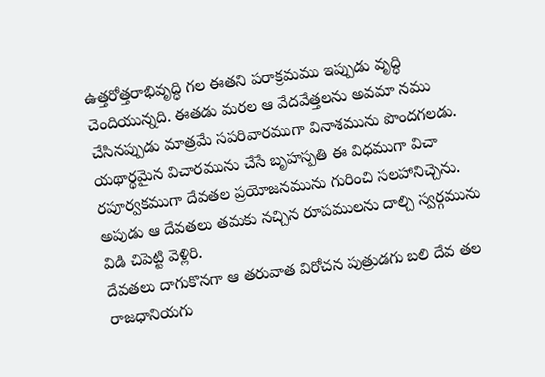ఉత్తరోత్తరాభివృద్ధి గల ఈతని పరాక్రమము ఇప్పుడు వృద్ధి చెందియున్నది. ఈతడు మరల ఆ వేదవేత్తలను అవమా నము చేసినప్పుడు మాత్రమే సపరివారముగా వినాశమును పొందగలడు.
యథార్థమైన విచారమును చేసే బృహస్పతి ఈ విధముగా విచా రపూర్వకముగా దేవతల ప్రయోజనమును గురించి సలహానిచ్చెను. అపుడు ఆ దేవతలు తమకు నచ్చిన రూపములను దాల్చి స్వర్గమును విడి చిపెట్టి వెళ్లిరి.
దేవతలు దాగుకొనగా ఆ తరువాత విరోచన పుత్రుడగు బలి దేవ తల రాజధానియగు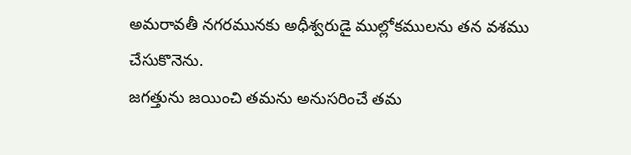అమరావతీ నగరమునకు అధీశ్వరుడై ముల్లోకములను తన వశము చేసుకొనెను.
జగత్తును జయించి తమను అనుసరించే తమ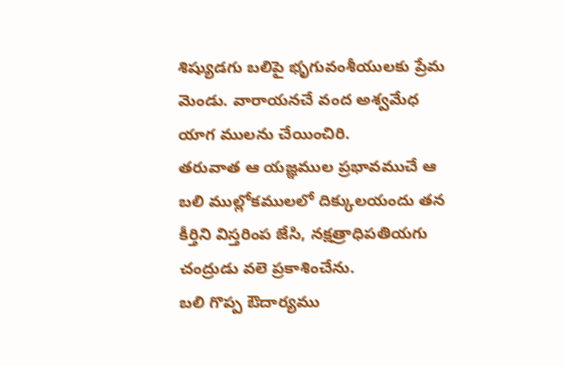శిష్యుడగు బలిపై భృగువంశీయులకు ప్రేమ మెండు. వారాయనచే వంద అశ్వమేధ యాగ ములను చేయించిరి.
తరువాత ఆ యజ్ఞముల ప్రభావముచే ఆ బలి ముల్లోకములలో దిక్కులయందు తన కీర్తిని విస్తరింప జేసి, నక్షత్రాధిపతియగు చంద్రుడు వలె ప్రకాశించేను.
బలి గొప్ప ఔదార్యము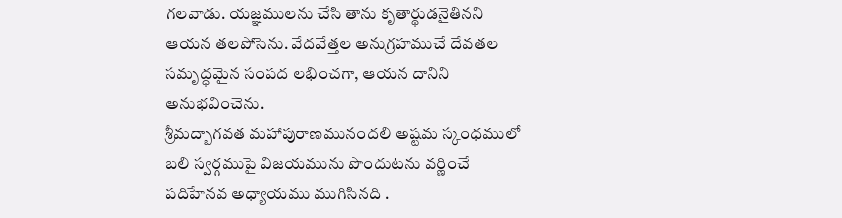గలవాడు. యజ్ఞములను చేసి తాను కృతార్థుడనైతినని ఆయన తలపోసెను. వేదవేత్తల అనుగ్రహముచే దేవతల సమృద్ధమైన సంపద లభించగా, ఆయన దానిని అనుభవించెను.
శ్రీమద్బాగవత మహాపురాణమునందలి అష్టమ స్కంధములో బలి స్వర్గముపై విజయమును పొందుటను వర్ణించే పదిహేనవ అధ్యాయము ముగిసినది .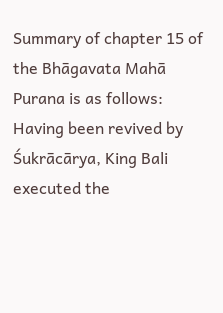Summary of chapter 15 of the Bhāgavata Mahā Purana is as follows:
Having been revived by Śukrācārya, King Bali executed the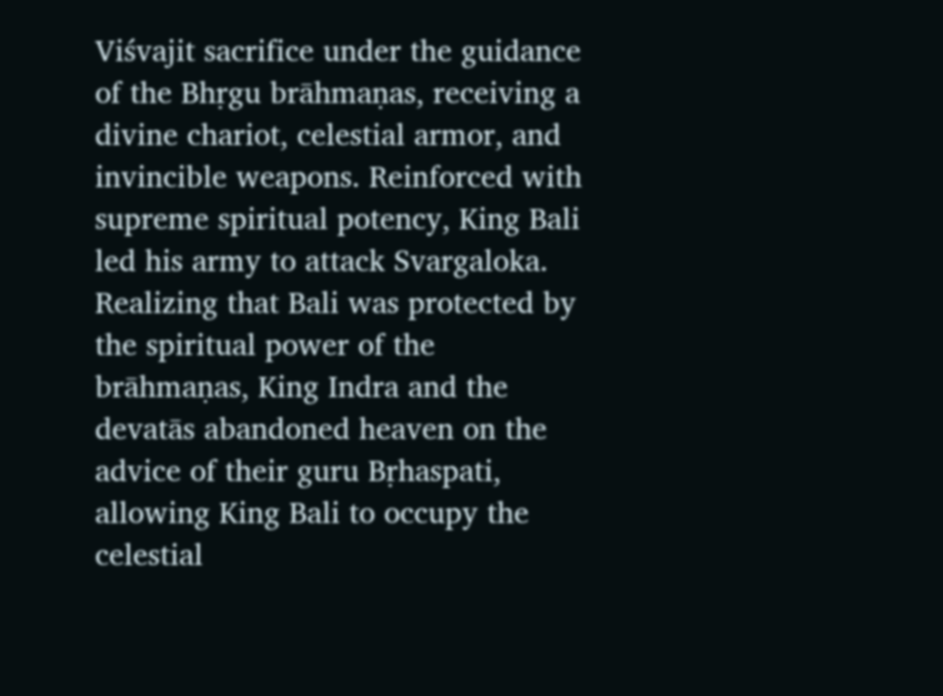Viśvajit sacrifice under the guidance of the Bhṛgu brāhmaṇas, receiving a divine chariot, celestial armor, and invincible weapons. Reinforced with supreme spiritual potency, King Bali led his army to attack Svargaloka. Realizing that Bali was protected by the spiritual power of the brāhmaṇas, King Indra and the devatās abandoned heaven on the advice of their guru Bṛhaspati, allowing King Bali to occupy the celestial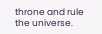throne and rule the universe.